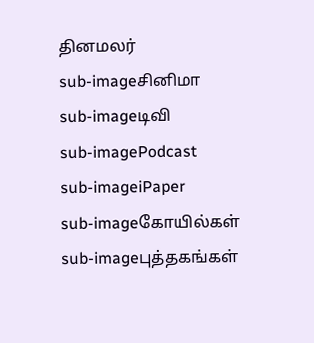தினமலர்
sub-imageசினிமா
sub-imageடிவி
sub-imagePodcast
sub-imageiPaper
sub-imageகோயில்கள்
sub-imageபுத்தகங்கள்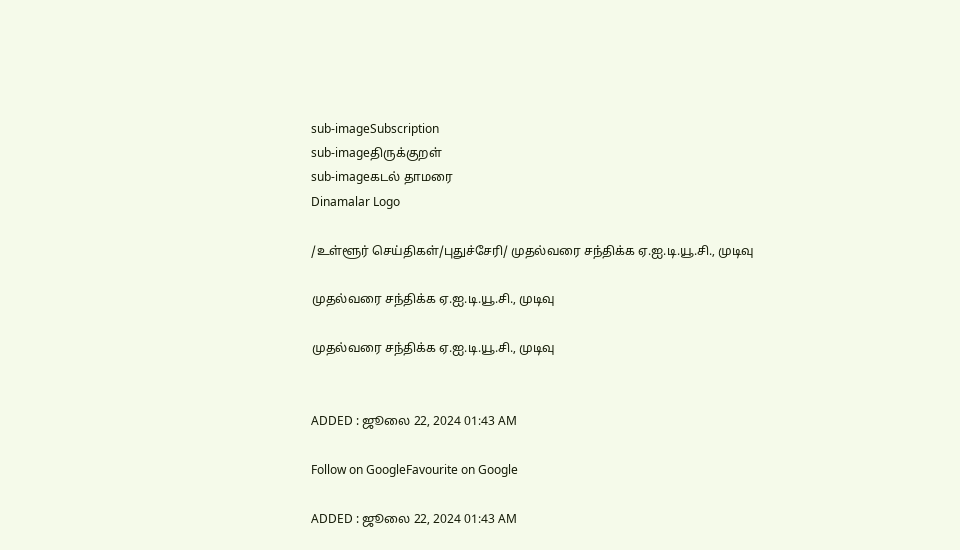sub-imageSubscription
sub-imageதிருக்குறள்
sub-imageகடல் தாமரை
Dinamalar Logo

/உள்ளூர் செய்திகள்/புதுச்சேரி/ முதல்வரை சந்திக்க ஏ.ஐ.டி.யூ.சி., முடிவு

முதல்வரை சந்திக்க ஏ.ஐ.டி.யூ.சி., முடிவு

முதல்வரை சந்திக்க ஏ.ஐ.டி.யூ.சி., முடிவு


ADDED : ஜூலை 22, 2024 01:43 AM

Follow on GoogleFavourite on Google

ADDED : ஜூலை 22, 2024 01:43 AM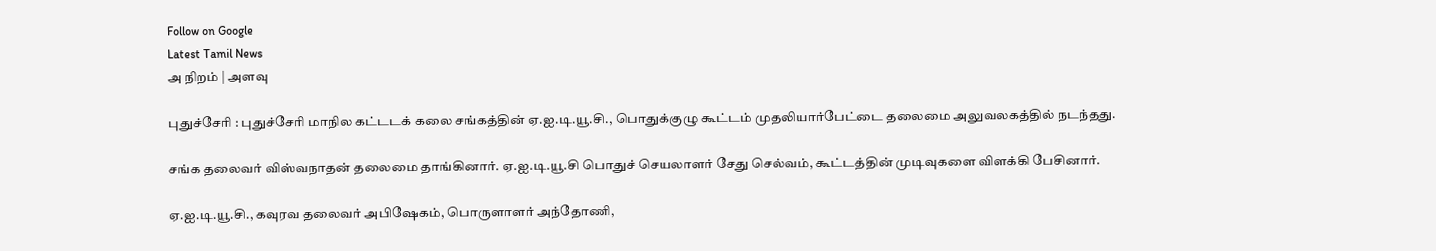Follow on Google
Latest Tamil News
அ நிறம் | அளவு

புதுச்சேரி : புதுச்சேரி மாநில கட்டடக் கலை சங்கத்தின் ஏ.ஐ.டி.யூ.சி., பொதுக்குழு கூட்டம் முதலியார்பேட்டை தலைமை அலுவலகத்தில் நடந்தது.

சங்க தலைவர் விஸ்வநாதன் தலைமை தாங்கினார். ஏ.ஐ.டி.யூ.சி பொதுச் செயலாளர் சேது செல்வம், கூட்டத்தின் முடிவுகளை விளக்கி பேசினார்.

ஏ.ஐ.டி.யூ.சி., கவுரவ தலைவர் அபிஷேகம், பொருளாளர் அந்தோணி,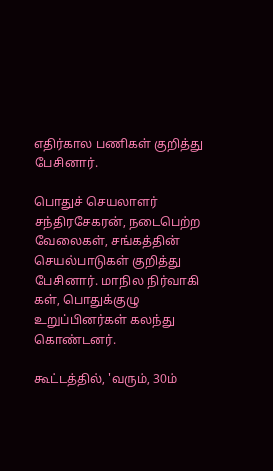எதிர்கால பணிகள் குறித்து பேசினார்.

பொதுச் செயலாளர் சந்திரசேகரன், நடைபெற்ற வேலைகள், சங்கத்தின் செயல்பாடுகள் குறித்து பேசினார். மாநில நிர்வாகி கள், பொதுக்குழு உறுப்பினர்கள் கலந்து கொண்டனர்.

கூட்டத்தில், 'வரும், 30ம்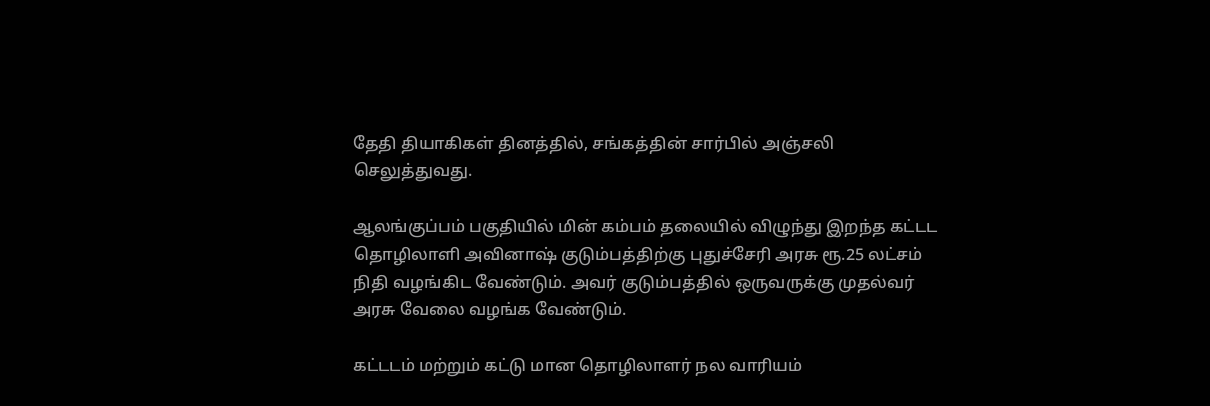தேதி தியாகிகள் தினத்தில், சங்கத்தின் சார்பில் அஞ்சலி செலுத்துவது.

ஆலங்குப்பம் பகுதியில் மின் கம்பம் தலையில் விழுந்து இறந்த கட்டட தொழிலாளி அவினாஷ் குடும்பத்திற்கு புதுச்சேரி அரசு ரூ.25 லட்சம் நிதி வழங்கிட வேண்டும். அவர் குடும்பத்தில் ஒருவருக்கு முதல்வர் அரசு வேலை வழங்க வேண்டும்.

கட்டடம் மற்றும் கட்டு மான தொழிலாளர் நல வாரியம்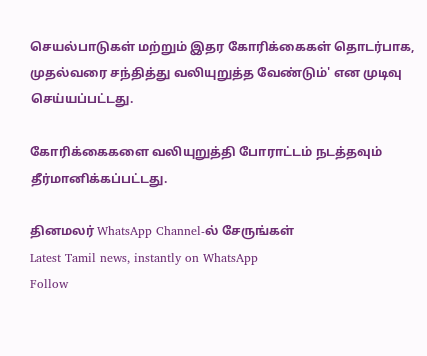செயல்பாடுகள் மற்றும் இதர கோரிக்கைகள் தொடர்பாக, முதல்வரை சந்தித்து வலியுறுத்த வேண்டும்' என முடிவு செய்யப்பட்டது.

கோரிக்கைகளை வலியுறுத்தி போராட்டம் நடத்தவும் தீர்மானிக்கப்பட்டது.

தினமலர் WhatsApp Channel-ல் சேருங்கள்
Latest Tamil news, instantly on WhatsApp
Follow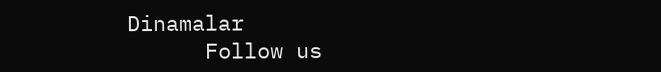Dinamalar
      Follow us